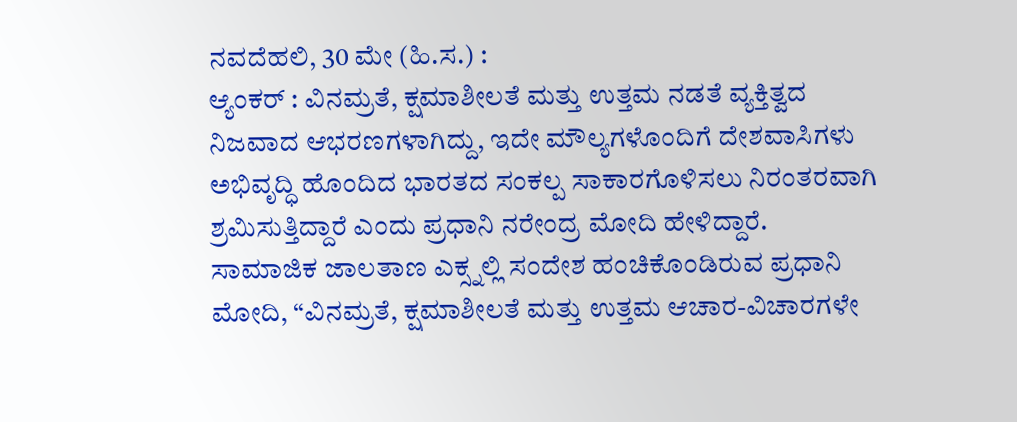ನವದೆಹಲಿ, 30 ಮೇ (ಹಿ.ಸ.) :
ಆ್ಯಂಕರ್ : ವಿನಮ್ರತೆ, ಕ್ಷಮಾಶೀಲತೆ ಮತ್ತು ಉತ್ತಮ ನಡತೆ ವ್ಯಕ್ತಿತ್ವದ ನಿಜವಾದ ಆಭರಣಗಳಾಗಿದ್ದು, ಇದೇ ಮೌಲ್ಯಗಳೊಂದಿಗೆ ದೇಶವಾಸಿಗಳು ಅಭಿವೃದ್ಧಿ ಹೊಂದಿದ ಭಾರತದ ಸಂಕಲ್ಪ ಸಾಕಾರಗೊಳಿಸಲು ನಿರಂತರವಾಗಿ ಶ್ರಮಿಸುತ್ತಿದ್ದಾರೆ ಎಂದು ಪ್ರಧಾನಿ ನರೇಂದ್ರ ಮೋದಿ ಹೇಳಿದ್ದಾರೆ.
ಸಾಮಾಜಿಕ ಜಾಲತಾಣ ಎಕ್ಸ್ನಲ್ಲಿ ಸಂದೇಶ ಹಂಚಿಕೊಂಡಿರುವ ಪ್ರಧಾನಿ ಮೋದಿ, “ವಿನಮ್ರತೆ, ಕ್ಷಮಾಶೀಲತೆ ಮತ್ತು ಉತ್ತಮ ಆಚಾರ-ವಿಚಾರಗಳೇ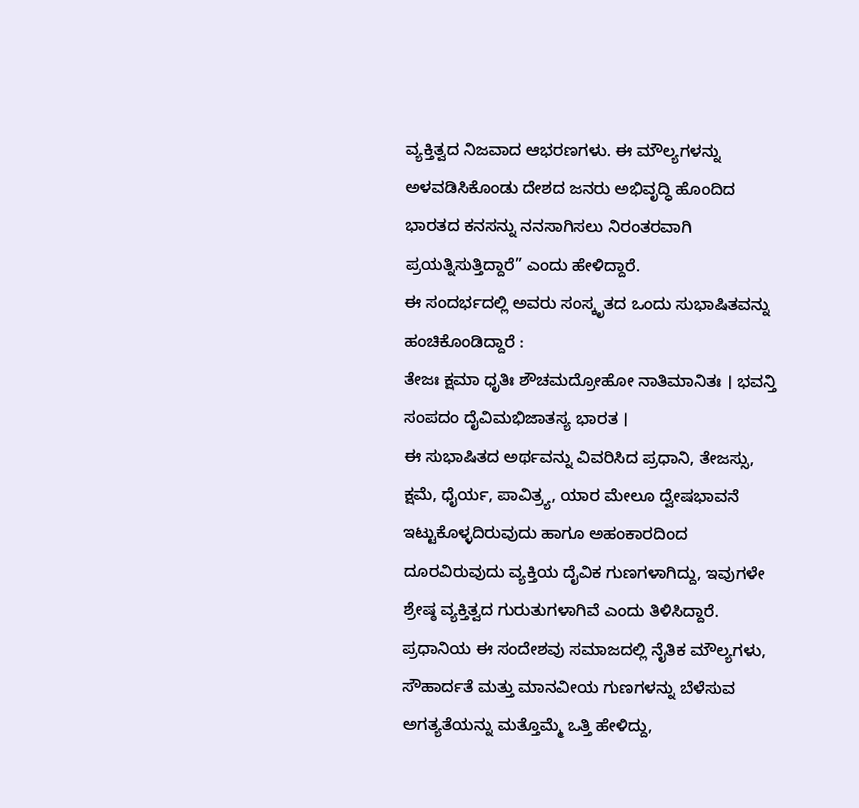ವ್ಯಕ್ತಿತ್ವದ ನಿಜವಾದ ಆಭರಣಗಳು. ಈ ಮೌಲ್ಯಗಳನ್ನು ಅಳವಡಿಸಿಕೊಂಡು ದೇಶದ ಜನರು ಅಭಿವೃದ್ಧಿ ಹೊಂದಿದ ಭಾರತದ ಕನಸನ್ನು ನನಸಾಗಿಸಲು ನಿರಂತರವಾಗಿ ಪ್ರಯತ್ನಿಸುತ್ತಿದ್ದಾರೆ” ಎಂದು ಹೇಳಿದ್ದಾರೆ.
ಈ ಸಂದರ್ಭದಲ್ಲಿ ಅವರು ಸಂಸ್ಕೃತದ ಒಂದು ಸುಭಾಷಿತವನ್ನು ಹಂಚಿಕೊಂಡಿದ್ದಾರೆ :
ತೇಜಃ ಕ್ಷಮಾ ಧೃತಿಃ ಶೌಚಮದ್ರೋಹೋ ನಾತಿಮಾನಿತಃ । ಭವನ್ತಿ ಸಂಪದಂ ದೈವಿಮಭಿಜಾತಸ್ಯ ಭಾರತ ।
ಈ ಸುಭಾಷಿತದ ಅರ್ಥವನ್ನು ವಿವರಿಸಿದ ಪ್ರಧಾನಿ, ತೇಜಸ್ಸು, ಕ್ಷಮೆ, ಧೈರ್ಯ, ಪಾವಿತ್ರ್ಯ, ಯಾರ ಮೇಲೂ ದ್ವೇಷಭಾವನೆ ಇಟ್ಟುಕೊಳ್ಳದಿರುವುದು ಹಾಗೂ ಅಹಂಕಾರದಿಂದ ದೂರವಿರುವುದು ವ್ಯಕ್ತಿಯ ದೈವಿಕ ಗುಣಗಳಾಗಿದ್ದು, ಇವುಗಳೇ ಶ್ರೇಷ್ಠ ವ್ಯಕ್ತಿತ್ವದ ಗುರುತುಗಳಾಗಿವೆ ಎಂದು ತಿಳಿಸಿದ್ದಾರೆ.
ಪ್ರಧಾನಿಯ ಈ ಸಂದೇಶವು ಸಮಾಜದಲ್ಲಿ ನೈತಿಕ ಮೌಲ್ಯಗಳು, ಸೌಹಾರ್ದತೆ ಮತ್ತು ಮಾನವೀಯ ಗುಣಗಳನ್ನು ಬೆಳೆಸುವ ಅಗತ್ಯತೆಯನ್ನು ಮತ್ತೊಮ್ಮೆ ಒತ್ತಿ ಹೇಳಿದ್ದು,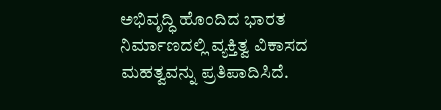ಅಭಿವೃದ್ಧಿ ಹೊಂದಿದ ಭಾರತ ನಿರ್ಮಾಣದಲ್ಲಿ ವ್ಯಕ್ತಿತ್ವ ವಿಕಾಸದ ಮಹತ್ವವನ್ನು ಪ್ರತಿಪಾದಿಸಿದೆ.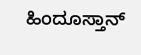ಹಿಂದೂಸ್ತಾನ್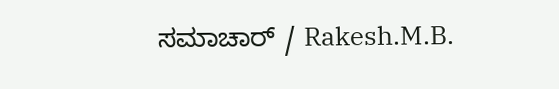ಸಮಾಚಾರ್ / Rakesh.M.B.